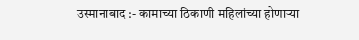उस्मानाबाद :- कामाच्या ठिकाणी महिलांच्या होणाऱ्या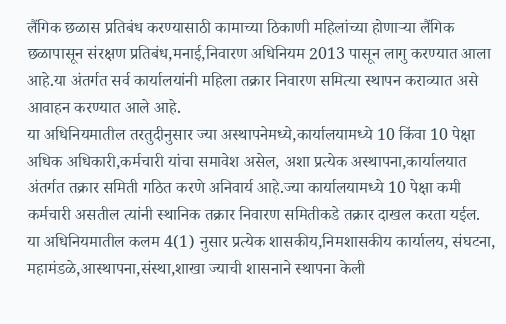लैंगिक छळास प्रतिबंध करण्यासाठी कामाच्या ठिकाणी महिलांच्या होणाऱ्या लैंगिक छळापासून संरक्षण प्रतिबंध,मनाई,निवारण अधिनियम 2013 पासून लागु करण्यात आला आहे.या अंतर्गत सर्व कार्यालयांनी महिला तक्रार निवारण समित्या स्थापन कराव्यात असे आवाहन करण्यात आले आहे.
या अधिनियमातील तरतुदीनुसार ज्या अस्थापनेमध्ये,कार्यालयामध्ये 10 किंवा 10 पेक्षा अधिक अधिकारी,कर्मचारी यांचा समावेश असेल, अशा प्रत्येक अस्थापना,कार्यालयात अंतर्गत तक्रार समिती गठित करणे अनिवार्य आहे.ज्या कार्यालयामध्ये 10 पेक्षा कमी कर्मचारी असतील त्यांनी स्थानिक तक्रार निवारण समितीकडे तक्रार दाखल करता यईल.
या अधिनियमातील कलम 4(1) नुसार प्रत्येक शासकीय,निमशासकीय कार्यालय, संघटना, महामंडळे,आस्थापना,संस्था,शाखा ज्याची शासनाने स्थापना केली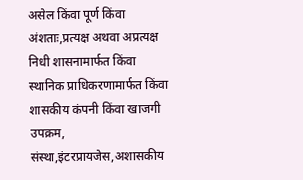असेल किंवा पूर्ण किंवा अंशताः,प्रत्यक्ष अथवा अप्रत्यक्ष निधी शासनामार्फत किंवा स्थानिक प्राधिकरणामार्फत किंवा शासकीय कंपनी किंवा खाजगी उपक्रम, संस्था,इंटरप्रायजेस,अशासकीय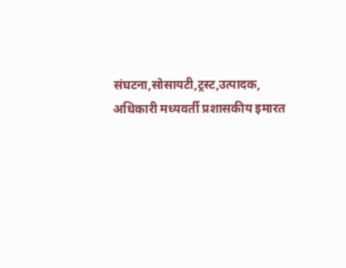संघटना,सोसायटी,ट्रस्ट,उत्पादक,
अधिकारी मध्यवर्ती प्रशासकीय इमारत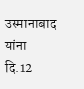उस्मानाबाद यांना दि.12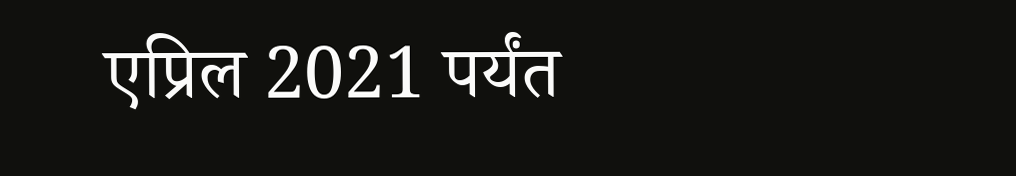एप्रिल 2021 पर्यंत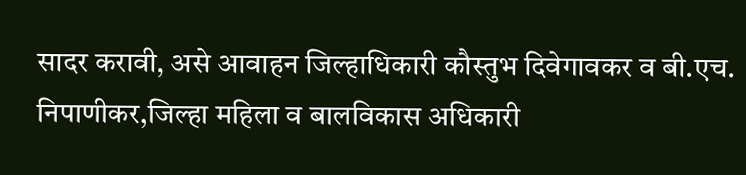सादर करावी, असे आवाहन जिल्हाधिकारी कौस्तुभ दिवेगावकर व बी.एच. निपाणीकर,जिल्हा महिला व बालविकास अधिकारी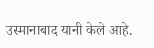उस्मानाबाद यानी केले आहे.